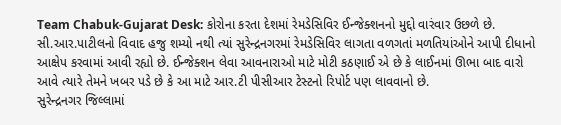Team Chabuk-Gujarat Desk: કોરોના કરતા દેશમાં રેમડેસિવિર ઈન્જેક્શનનો મુદ્દો વારંવાર ઉછળે છે. સી.આર.પાટીલનો વિવાદ હજુ શમ્યો નથી ત્યાં સુરેન્દ્રનગરમાં રેમડેસિવિર લાગતા વળગતાં મળતિયાંઓને આપી દીધાનો આક્ષેપ કરવામાં આવી રહ્યો છે. ઈન્જેક્શન લેવા આવનારાઓ માટે મોટી કઠણાઈ એ છે કે લાઈનમાં ઊભા બાદ વારો આવે ત્યારે તેમને ખબર પડે છે કે આ માટે આર.ટી પીસીઆર ટેસ્ટનો રિપોર્ટ પણ લાવવાનો છે.
સુરેન્દ્રનગર જિલ્લામાં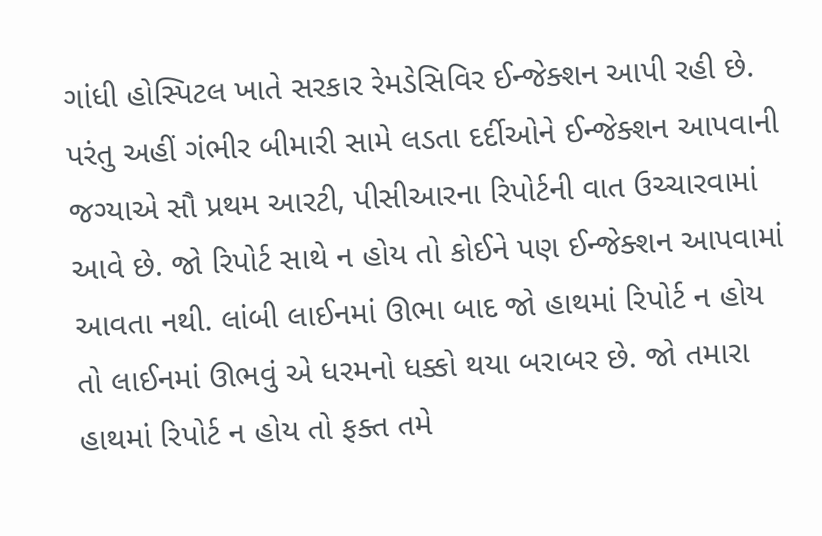ગાંધી હોસ્પિટલ ખાતે સરકાર રેમડેસિવિર ઈન્જેક્શન આપી રહી છે. પરંતુ અહીં ગંભીર બીમારી સામે લડતા દર્દીઓને ઈન્જેક્શન આપવાની જગ્યાએ સૌ પ્રથમ આરટી, પીસીઆરના રિપોર્ટની વાત ઉચ્ચારવામાં આવે છે. જો રિપોર્ટ સાથે ન હોય તો કોઈને પણ ઈન્જેક્શન આપવામાં આવતા નથી. લાંબી લાઈનમાં ઊભા બાદ જો હાથમાં રિપોર્ટ ન હોય તો લાઈનમાં ઊભવું એ ધરમનો ધક્કો થયા બરાબર છે. જો તમારા હાથમાં રિપોર્ટ ન હોય તો ફક્ત તમે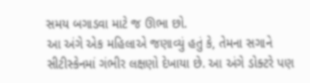સમય બગાડવા માટે જ ઊભા છો.
આ અંગે એક મહિલાએ જણાવ્યું હતું કે, તેમના સગાને સીટીસ્કેનમાં ગંભીર લક્ષણો દેખાયા છે. આ અંગે ડોક્ટરે પણ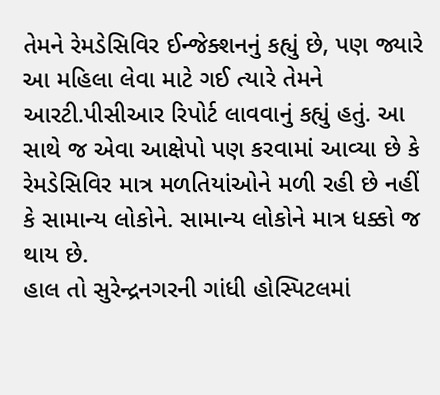તેમને રેમડેસિવિર ઈન્જેક્શનનું કહ્યું છે, પણ જ્યારે આ મહિલા લેવા માટે ગઈ ત્યારે તેમને આરટી.પીસીઆર રિપોર્ટ લાવવાનું કહ્યું હતું. આ સાથે જ એવા આક્ષેપો પણ કરવામાં આવ્યા છે કે રેમડેસિવિર માત્ર મળતિયાંઓને મળી રહી છે નહીં કે સામાન્ય લોકોને. સામાન્ય લોકોને માત્ર ધક્કો જ થાય છે.
હાલ તો સુરેન્દ્રનગરની ગાંધી હોસ્પિટલમાં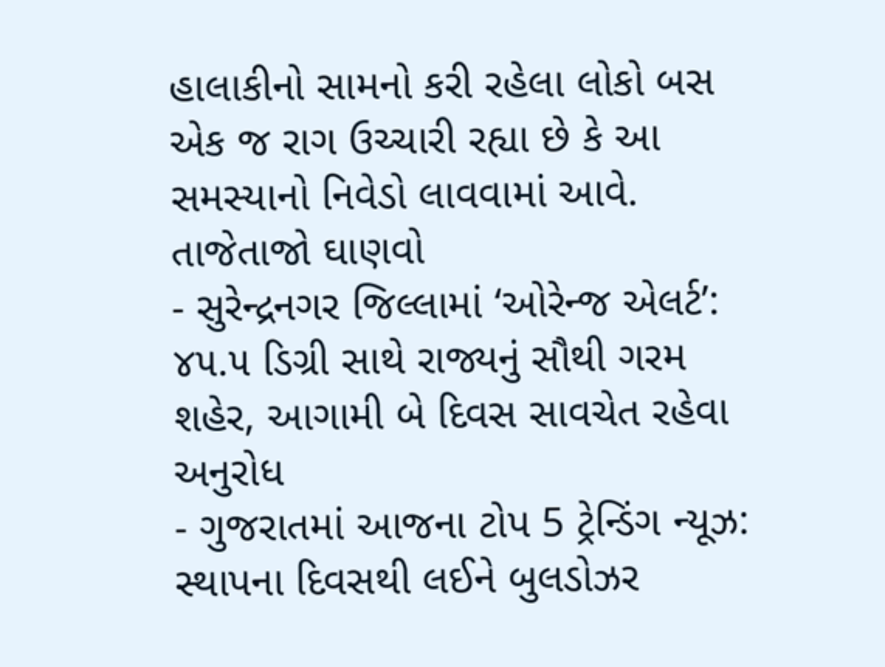હાલાકીનો સામનો કરી રહેલા લોકો બસ એક જ રાગ ઉચ્ચારી રહ્યા છે કે આ સમસ્યાનો નિવેડો લાવવામાં આવે.
તાજેતાજો ઘાણવો
- સુરેન્દ્રનગર જિલ્લામાં ‘ઓરેન્જ એલર્ટ’: ૪૫.૫ ડિગ્રી સાથે રાજ્યનું સૌથી ગરમ શહેર, આગામી બે દિવસ સાવચેત રહેવા અનુરોધ
- ગુજરાતમાં આજના ટોપ 5 ટ્રેન્ડિંગ ન્યૂઝ: સ્થાપના દિવસથી લઈને બુલડોઝર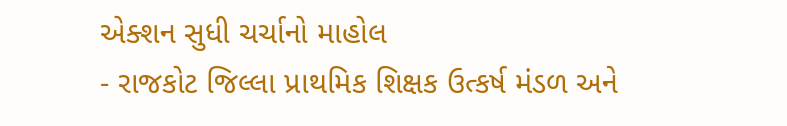એક્શન સુધી ચર્ચાનો માહોલ
- રાજકોટ જિલ્લા પ્રાથમિક શિક્ષક ઉત્કર્ષ મંડળ અને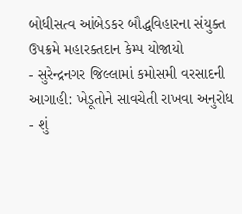બોધીસત્વ આંબેડકર બૌદ્ધવિહારના સંયુક્ત ઉપક્રમે મહારક્તદાન કેમ્પ યોજાયો
- સુરેન્દ્રનગર જિલ્લામાં કમોસમી વરસાદની આગાહી: ખેડૂતોને સાવચેતી રાખવા અનુરોધ
- શું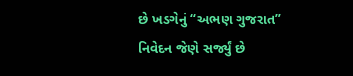છે ખડગેનું “અભણ ગુજરાત” નિવેદન જેણે સર્જ્યું છે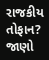રાજકીય તોફાન? જાણો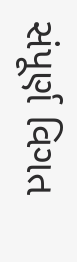સંપૂર્ણ વિગત